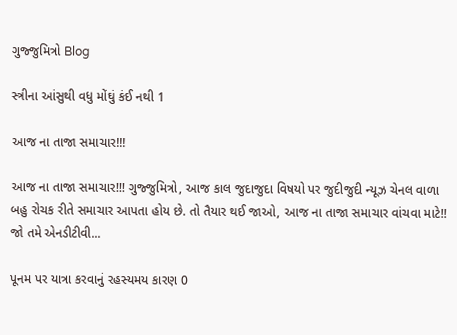ગુજ્જુમિત્રો Blog

સ્ત્રીના આંસુથી વધુ મોંઘું કંઈ નથી 1

આજ ના તાજા સમાચાર!!!

આજ ના તાજા સમાચાર!!! ગુજ્જુમિત્રો, આજ કાલ જુદાજુદા વિષયો પર જુદીજુદી ન્યૂઝ ચેનલ વાળા બહુ રોચક રીતે સમાચાર આપતા હોય છે. તો તૈયાર થઈ જાઓ, આજ ના તાજા સમાચાર વાંચવા માટે!! જો તમે એનડીટીવી...

પૂનમ પર યાત્રા કરવાનું રહસ્યમય કારણ 0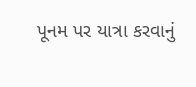પૂનમ પર યાત્રા કરવાનું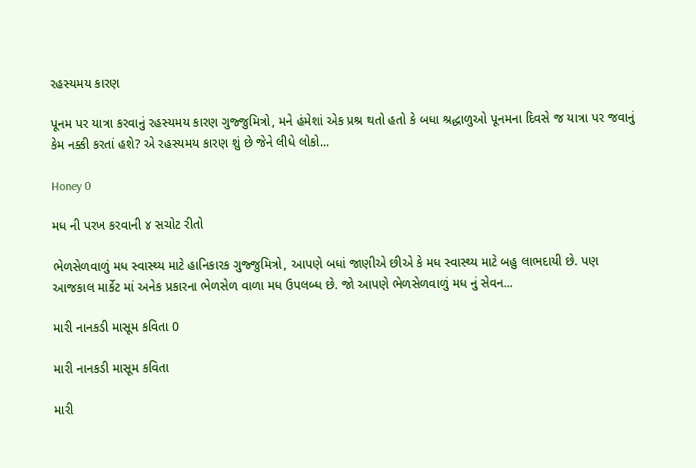રહસ્યમય કારણ

પૂનમ પર યાત્રા કરવાનું રહસ્યમય કારણ ગુજ્જુમિત્રો, મને હંમેશાં એક પ્રશ્ર થતો હતો કે બધા શ્રદ્ધાળુઓ પૂનમના દિવસે જ યાત્રા પર જવાનું કેમ નક્કી કરતાં હશે? એ રહસ્યમય કારણ શું છે જેને લીધે લોકો...

Honey 0

મધ ની પરખ કરવાની ૪ સચોટ રીતો

ભેળસેળવાળું મધ સ્વાસ્થ્ય માટે હાનિકારક ગુજ્જુમિત્રો, આપણે બધાં જાણીએ છીએ કે મધ સ્વાસ્થ્ય માટે બહુ લાભદાયી છે. પણ આજકાલ માર્કેટ માં અનેક પ્રકારના ભેળસેળ વાળા મધ ઉપલબ્ધ છે. જો આપણે ભેળસેળવાળું મધ નું સેવન...

મારી નાનકડી માસૂમ કવિતા 0

મારી નાનકડી માસૂમ કવિતા

મારી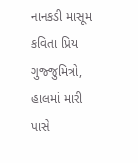નાનકડી માસૂમ કવિતા પ્રિય ગુજ્જુમિત્રો, હાલમાં મારી પાસે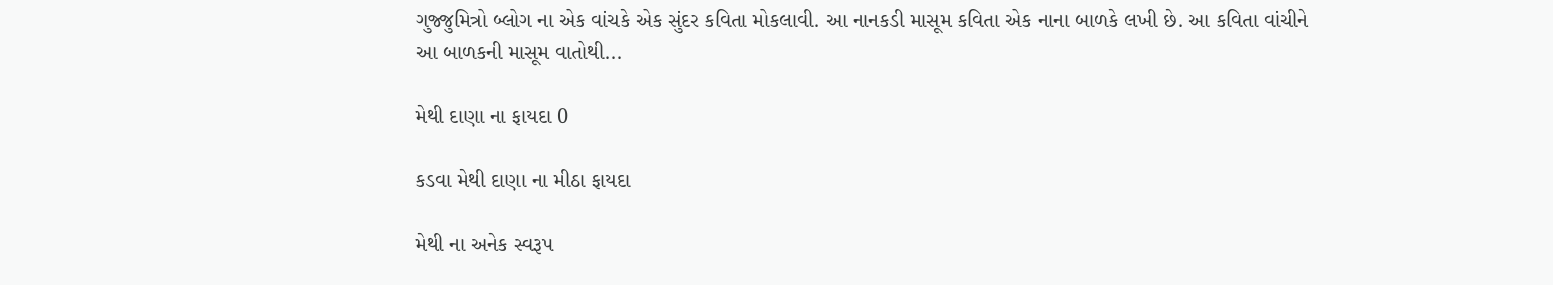ગુજ્જુમિત્રો બ્લોગ ના એક વાંચકે એક સુંદર કવિતા મોકલાવી. આ નાનકડી માસૂમ કવિતા એક નાના બાળકે લખી છે. આ કવિતા વાંચીને આ બાળકની માસૂમ વાતોથી...

મેથી દાણા ના ફાયદા 0

કડવા મેથી દાણા ના મીઠા ફાયદા

મેથી ના અનેક સ્વરૂપ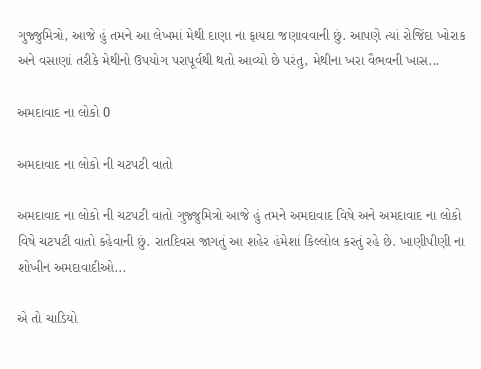ગુજ્જુમિત્રો, આજે હું તમને આ લેખમાં મેથી દાણા ના ફાયદા જણાવવાની છું. આપણે ત્યાં રોજિંદા ખોરાક અને વસાણાં તરીકે મેથીનો ઉપયોગ પરાપૂર્વથી થતો આવ્યો છે પરંતુ, મેથીના ખરા વૈભવની ખાસ...

અમદાવાદ ના લોકો 0

અમદાવાદ ના લોકો ની ચટપટી વાતો

અમદાવાદ ના લોકો ની ચટપટી વાતો ગુજ્જુમિત્રો આજે હું તમને અમદાવાદ વિષે અને અમદાવાદ ના લોકો વિષે ચટપટી વાતો કહેવાની છું. રાતદિવસ જાગતું આ શહેર હંમેશાં કિલ્લોલ કરતું રહે છે. ખાણીપીણી ના શોખીન અમદાવાદીઓ...

એ તો ચાડિયો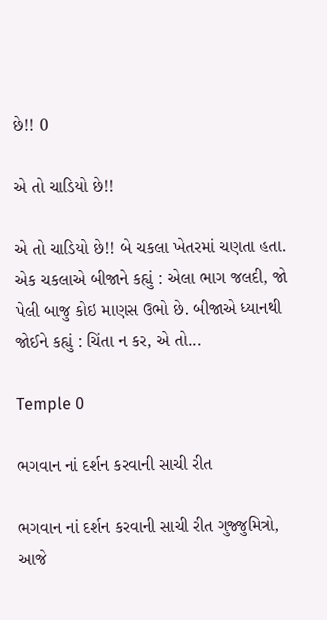છે!! 0

એ તો ચાડિયો છે!!

એ તો ચાડિયો છે!! બે ચકલા ખેતરમાં ચણતા હતા. એક ચકલાએ બીજાને કહ્યું : એલા ભાગ જલદી, જો પેલી બાજુ કોઇ માણસ ઉભો છે. બીજાએ ધ્યાનથી જોઈને કહ્યું : ચિંતા ન કર, એ તો...

Temple 0

ભગવાન નાં દર્શન કરવાની સાચી રીત

ભગવાન નાં દર્શન કરવાની સાચી રીત ગુજ્જુમિત્રો, આજે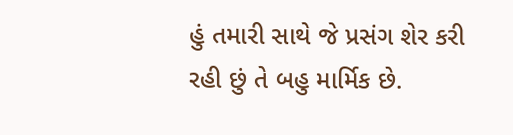હું તમારી સાથે જે પ્રસંગ શેર કરી રહી છું તે બહુ માર્મિક છે.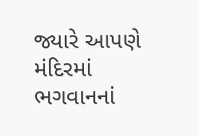જ્યારે આપણે મંદિરમાં ભગવાનનાં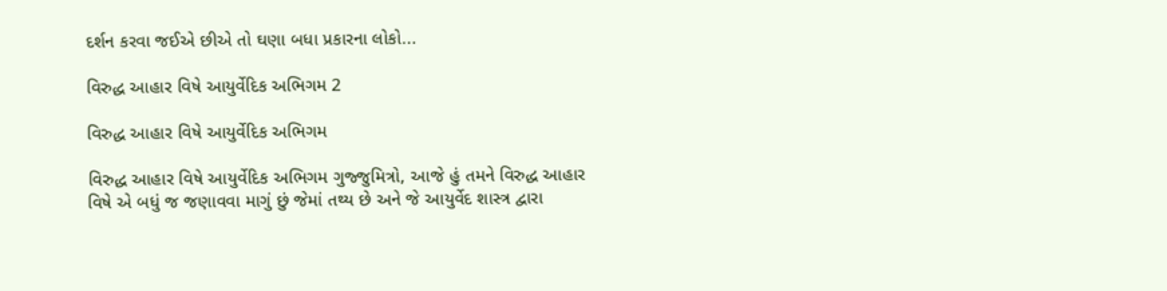દર્શન કરવા જઈએ છીએ તો ઘણા બધા પ્રકારના લોકો...

વિરુદ્ધ આહાર વિષે આયુર્વેદિક અભિગમ 2

વિરુદ્ધ આહાર વિષે આયુર્વેદિક અભિગમ

વિરુદ્ધ આહાર વિષે આયુર્વેદિક અભિગમ ગુજ્જુમિત્રો, આજે હું તમને વિરુદ્ધ આહાર વિષે એ બધું જ જણાવવા માગું છું જેમાં તથ્ય છે અને જે આયુર્વેદ શાસ્ત્ર દ્વારા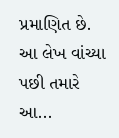પ્રમાણિત છે. આ લેખ વાંચ્યા પછી તમારે આ...